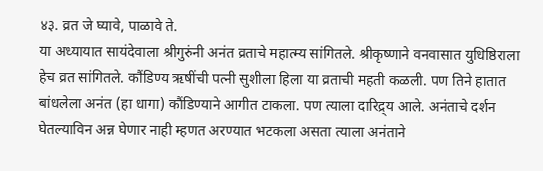४३. व्रत जे घ्यावे, पाळावे ते.
या अध्यायात सायंदेवाला श्रीगुरुंनी अनंत व्रताचे महात्म्य सांगितले. श्रीकृष्णाने वनवासात युधिष्ठिराला हेच व्रत सांगितले. कौंडिण्य ऋषींची पत्नी सुशीला हिला या व्रताची महती कळली. पण तिने हातात बांधलेला अनंत (हा धागा) कौंडिण्याने आगीत टाकला. पण त्याला दारिद्र्य आले. अनंताचे दर्शन घेतल्याविन अन्न घेणार नाही म्हणत अरण्यात भटकला असता त्याला अनंताने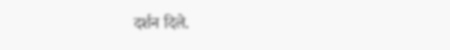दर्शन दिले.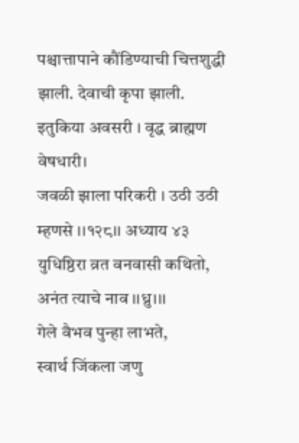पश्चात्तापाने कौंडिण्याची चित्तशुद्धी झाली. देवाची कृपा झाली.
इतुकिया अवसरी । वृद्ध ब्राह्मण वेषधारी।
जवळी झाला परिकरी । उठी उठी म्हणसे ।।१२८।। अध्याय ४३
युधिष्ठिरा व्रत वनवासी कथितो,
अनंत त्याचे नाव ।।ध्रु।।।
गेले वैभव पुन्हा लाभते,
स्वार्थ जिंकला जणु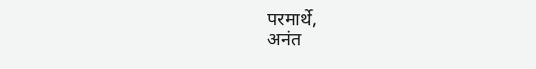परमार्थे,
अनंत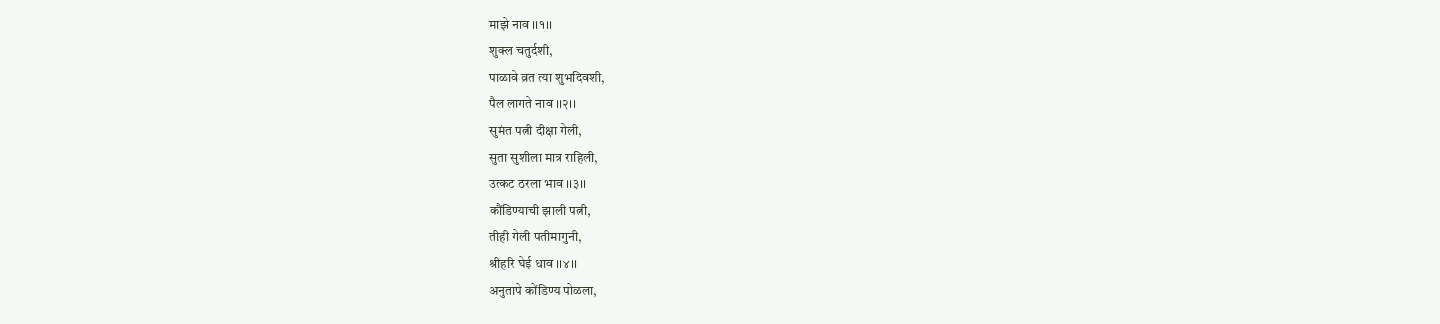माझे नाव ।।१।।
शुक्ल चतुर्दशी,
पाळावे व्रत त्या शुभदिवशी,
पैल लागते नाव ।।२।।
सुमंत पत्नी दीक्षा गेली,
सुता सुशीला मात्र राहिली,
उत्कट ठरला भाव ।।३।।
कौंडिण्याची झाली पत्नी,
तीही गेली पतीमागुनी,
श्रीहरि घेई धाव ।।४।।
अनुतापे कोंडिण्य पोळला,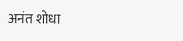अनंत शोधा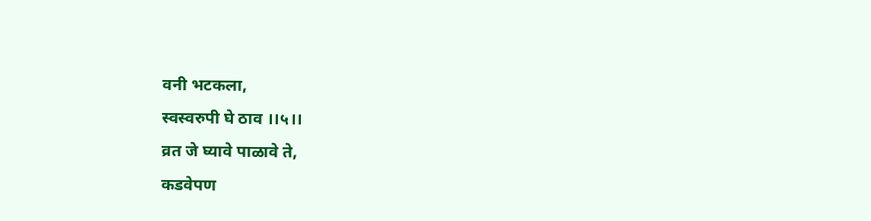वनी भटकला,
स्वस्वरुपी घे ठाव ।।५।।
व्रत जे घ्यावे पाळावे ते,
कडवेपण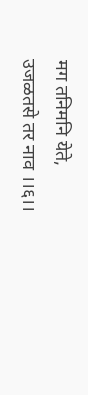मग तनिमनि येते,
उजळतसे तर नाव ।।६।।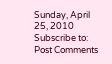Sunday, April 25, 2010
Subscribe to:
Post Comments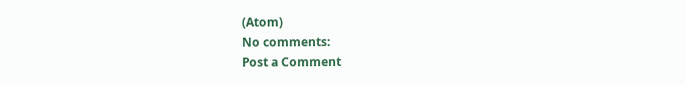(Atom)
No comments:
Post a Comment